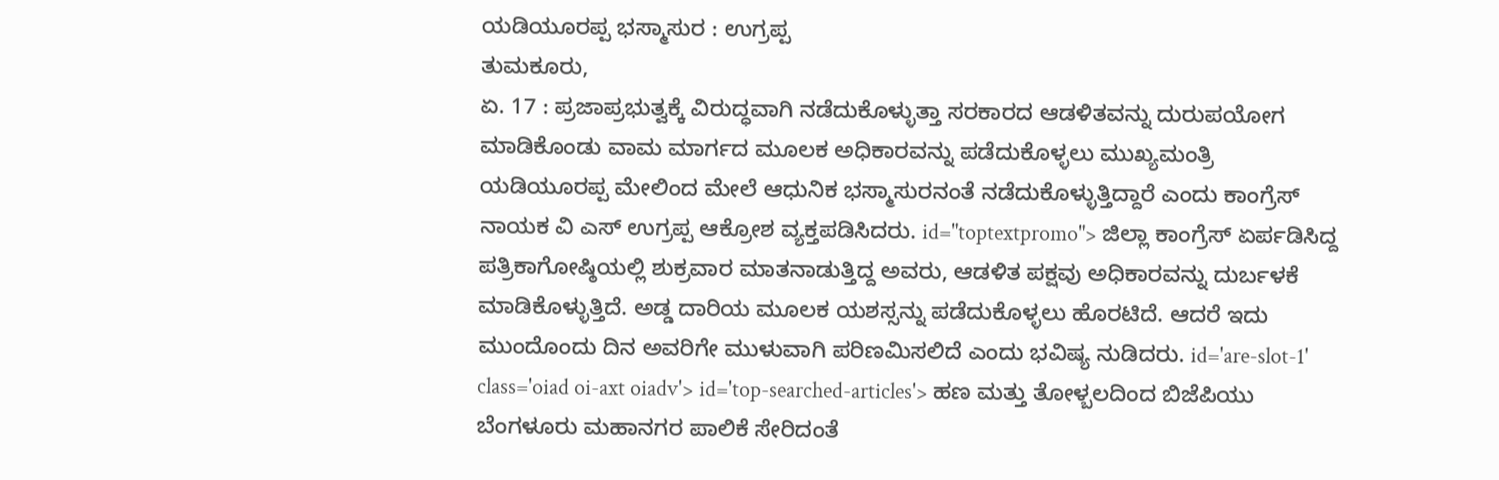ಯಡಿಯೂರಪ್ಪ ಭಸ್ಮಾಸುರ : ಉಗ್ರಪ್ಪ
ತುಮಕೂರು,
ಏ. 17 : ಪ್ರಜಾಪ್ರಭುತ್ವಕ್ಕೆ ವಿರುದ್ಧವಾಗಿ ನಡೆದುಕೊಳ್ಳುತ್ತಾ ಸರಕಾರದ ಆಡಳಿತವನ್ನು ದುರುಪಯೋಗ ಮಾಡಿಕೊಂಡು ವಾಮ ಮಾರ್ಗದ ಮೂಲಕ ಅಧಿಕಾರವನ್ನು ಪಡೆದುಕೊಳ್ಳಲು ಮುಖ್ಯಮಂತ್ರಿ ಯಡಿಯೂರಪ್ಪ ಮೇಲಿಂದ ಮೇಲೆ ಆಧುನಿಕ ಭಸ್ಮಾಸುರನಂತೆ ನಡೆದುಕೊಳ್ಳುತ್ತಿದ್ದಾರೆ ಎಂದು ಕಾಂಗ್ರೆಸ್ ನಾಯಕ ವಿ ಎಸ್ ಉಗ್ರಪ್ಪ ಆಕ್ರೋಶ ವ್ಯಕ್ತಪಡಿಸಿದರು. id="toptextpromo"> ಜಿಲ್ಲಾ ಕಾಂಗ್ರೆಸ್ ಏರ್ಪಡಿಸಿದ್ದ ಪತ್ರಿಕಾಗೋಷ್ಠಿಯಲ್ಲಿ ಶುಕ್ರವಾರ ಮಾತನಾಡುತ್ತಿದ್ದ ಅವರು, ಆಡಳಿತ ಪಕ್ಷವು ಅಧಿಕಾರವನ್ನು ದುರ್ಬಳಕೆ ಮಾಡಿಕೊಳ್ಳುತ್ತಿದೆ. ಅಡ್ಡ ದಾರಿಯ ಮೂಲಕ ಯಶಸ್ಸನ್ನು ಪಡೆದುಕೊಳ್ಳಲು ಹೊರಟಿದೆ. ಆದರೆ ಇದು ಮುಂದೊಂದು ದಿನ ಅವರಿಗೇ ಮುಳುವಾಗಿ ಪರಿಣಮಿಸಲಿದೆ ಎಂದು ಭವಿಷ್ಯ ನುಡಿದರು. id='are-slot-1' class='oiad oi-axt oiadv'> id='top-searched-articles'> ಹಣ ಮತ್ತು ತೋಳ್ಬಲದಿಂದ ಬಿಜೆಪಿಯು ಬೆಂಗಳೂರು ಮಹಾನಗರ ಪಾಲಿಕೆ ಸೇರಿದಂತೆ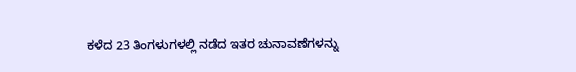ಕಳೆದ 23 ತಿಂಗಳುಗಳಲ್ಲಿ ನಡೆದ ಇತರ ಚುನಾವಣೆಗಳನ್ನು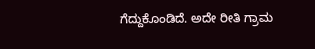ಗೆದ್ದುಕೊಂಡಿದೆ. ಅದೇ ರೀತಿ ಗ್ರಾಮ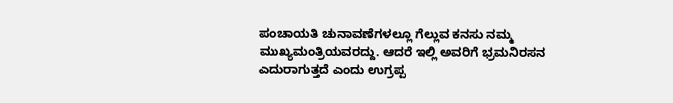ಪಂಚಾಯತಿ ಚುನಾವಣೆಗಳಲ್ಲೂ ಗೆಲ್ಲುವ ಕನಸು ನಮ್ಮ ಮುಖ್ಯಮಂತ್ರಿಯವರದ್ದು. ಆದರೆ ಇಲ್ಲಿ ಅವರಿಗೆ ಭ್ರಮನಿರಸನ ಎದುರಾಗುತ್ತದೆ ಎಂದು ಉಗ್ರಪ್ಪ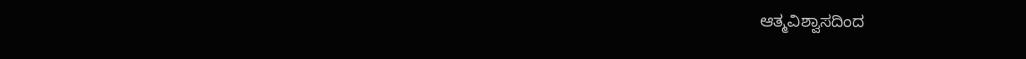ಆತ್ಮವಿಶ್ವಾಸದಿಂದ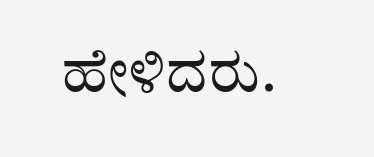ಹೇಳಿದರು.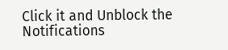Click it and Unblock the Notifications